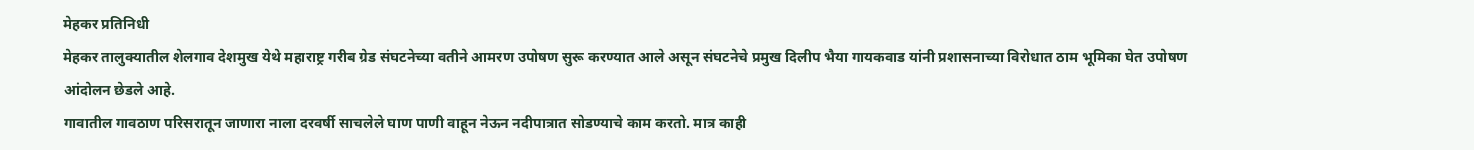मेहकर प्रतिनिधी
मेहकर तालुक्यातील शेलगाव देशमुख येथे महाराष्ट्र गरीब ग्रेड संघटनेच्या वतीने आमरण उपोषण सुरू करण्यात आले असून संघटनेचे प्रमुख दिलीप भैया गायकवाड यांनी प्रशासनाच्या विरोधात ठाम भूमिका घेत उपोषण आंदोलन छेडले आहे.
गावातील गावठाण परिसरातून जाणारा नाला दरवर्षी साचलेले घाण पाणी वाहून नेऊन नदीपात्रात सोडण्याचे काम करतो. मात्र काही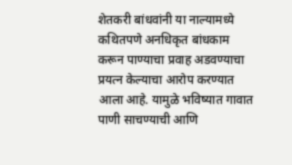शेतकरी बांधवांनी या नाल्यामध्ये कथितपणे अनधिकृत बांधकाम करून पाण्याचा प्रवाह अडवण्याचा प्रयत्न केल्याचा आरोप करण्यात आला आहे. यामुळे भविष्यात गावात पाणी साचण्याची आणि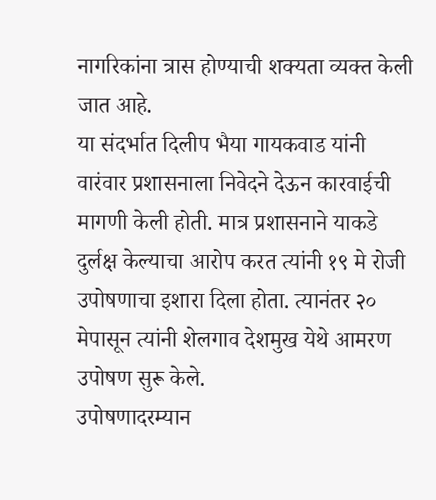नागरिकांना त्रास होण्याची शक्यता व्यक्त केली जात आहे.
या संदर्भात दिलीप भैया गायकवाड यांनी वारंवार प्रशासनाला निवेदने देऊन कारवाईची मागणी केली होती. मात्र प्रशासनाने याकडे दुर्लक्ष केल्याचा आरोप करत त्यांनी १९ मे रोजी उपोषणाचा इशारा दिला होता. त्यानंतर २० मेपासून त्यांनी शेलगाव देशमुख येथे आमरण उपोषण सुरू केले.
उपोषणादरम्यान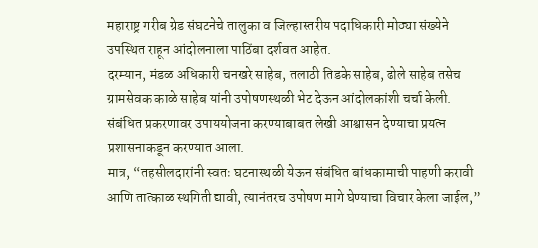महाराष्ट्र गरीब ग्रेड संघटनेचे तालुका व जिल्हास्तरीय पदाधिकारी मोठ्या संख्येने उपस्थित राहून आंदोलनाला पाठिंबा दर्शवत आहेत.
दरम्यान, मंडळ अधिकारी चनखरे साहेब, तलाठी तिडके साहेब, ढोले साहेब तसेच ग्रामसेवक काळे साहेब यांनी उपोषणस्थळी भेट देऊन आंदोलकांशी चर्चा केली. संबंधित प्रकरणावर उपाययोजना करण्याबाबत लेखी आश्वासन देण्याचा प्रयत्न प्रशासनाकडून करण्यात आला.
मात्र, “तहसीलदारांनी स्वतः घटनास्थळी येऊन संबंधित बांधकामाची पाहणी करावी आणि तात्काळ स्थगिती द्यावी, त्यानंतरच उपोषण मागे घेण्याचा विचार केला जाईल,”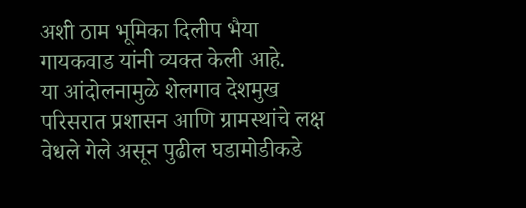अशी ठाम भूमिका दिलीप भैया गायकवाड यांनी व्यक्त केली आहे.
या आंदोलनामुळे शेलगाव देशमुख परिसरात प्रशासन आणि ग्रामस्थांचे लक्ष वेधले गेले असून पुढील घडामोडीकडे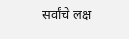सर्वांचे लक्ष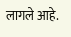लागले आहे.